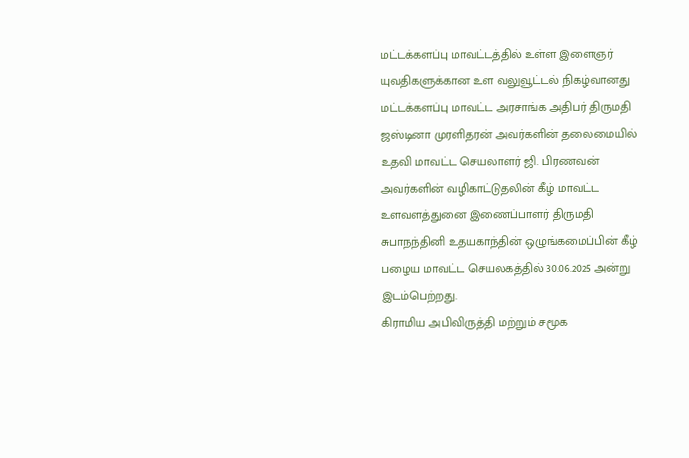மட்டக்களப்பு மாவட்டத்தில் உள்ள இளைஞர் யுவதிகளுக்கான உள வலுவூட்டல் நிகழ்வானது மட்டக்களப்பு மாவட்ட அரசாங்க அதிபர் திருமதி ஜஸ்டினா முரளிதரன் அவர்களின் தலைமையில் உதவி மாவட்ட செயலாளர் ஜி. பிரணவன் அவர்களின் வழிகாட்டுதலின் கீழ் மாவட்ட உளவளத்துனை இணைப்பாளர் திருமதி சுபாநந்தினி உதயகாந்தின் ஒழுங்கமைப்பின் கீழ் பழைய மாவட்ட செயலகத்தில் 30.06.2025 அன்று இடம்பெற்றது.
கிராமிய அபிவிருத்தி மற்றும் சமூக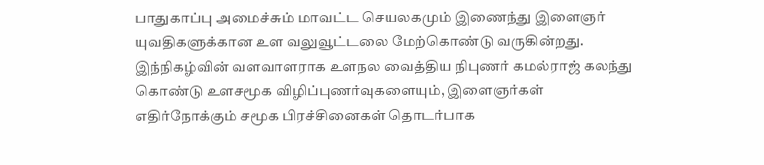பாதுகாப்பு அமைச்சும் மாவட்ட செயலகமும் இணைந்து இளைஞர் யுவதிகளுக்கான உள வலுவூட்டலை மேற்கொண்டு வருகின்றது. இந்நிகழ்வின் வளவாளராக உளநல வைத்திய நிபுணர் கமல்ராஜ் கலந்து கொண்டு உளசமூக விழிப்புணர்வுகளையும், இளைஞர்கள் எதிர்நோக்கும் சமூக பிரச்சினைகள் தொடர்பாக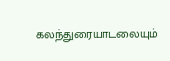கலந்துரையாடலையும்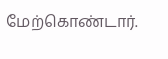மேற்கொண்டார்.